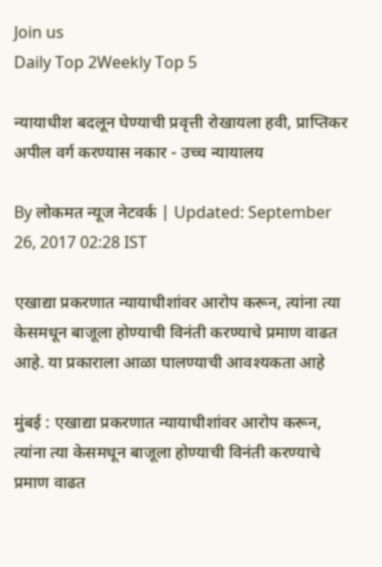Join us
Daily Top 2Weekly Top 5

न्यायाधीश बदलून घेण्याची प्रवृत्ती रोखायला हवी, प्राप्तिकर अपील वर्ग करण्यास नकार - उच्च न्यायालय

By लोकमत न्यूज नेटवर्क | Updated: September 26, 2017 02:28 IST

एखाद्या प्रकरणात न्यायाधीशांवर आरोप करून, त्यांना त्या केसमधून बाजूला होण्याची विनंती करण्याचे प्रमाण वाढत आहे. या प्रकाराला आळा घालण्याची आवश्यकता आहे

मुंबई : एखाद्या प्रकरणात न्यायाधीशांवर आरोप करून, त्यांना त्या केसमधून बाजूला होण्याची विनंती करण्याचे प्रमाण वाढत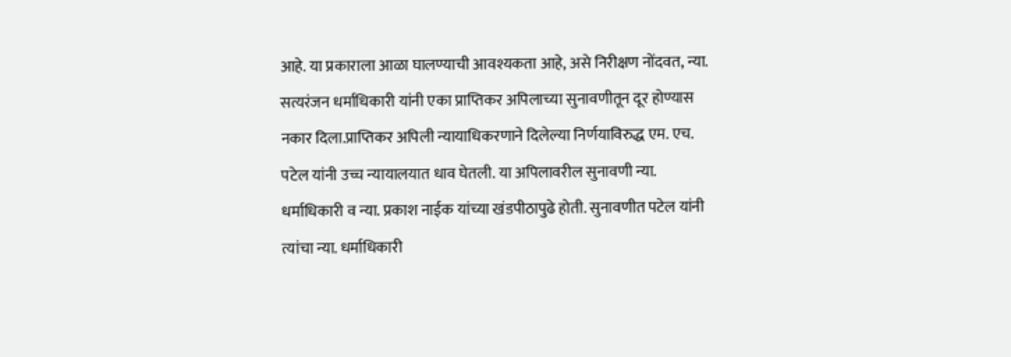आहे. या प्रकाराला आळा घालण्याची आवश्यकता आहे, असे निरीक्षण नोंदवत, न्या. सत्यरंजन धर्माधिकारी यांनी एका प्राप्तिकर अपिलाच्या सुनावणीतून दूर होण्यास नकार दिला.प्राप्तिकर अपिली न्यायाधिकरणाने दिलेल्या निर्णयाविरुद्ध एम. एच. पटेल यांनी उच्च न्यायालयात धाव घेतली. या अपिलावरील सुनावणी न्या. धर्माधिकारी व न्या. प्रकाश नाईक यांच्या खंडपीठापुढे होती. सुनावणीत पटेल यांनी त्यांचा न्या. धर्माधिकारी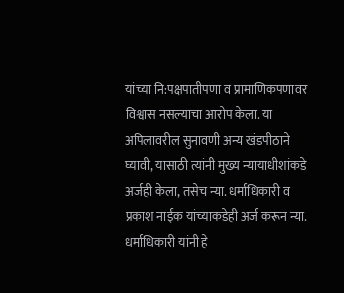यांच्या नि:पक्षपातीपणा व प्रामाणिकपणावर विश्वास नसल्याचा आरोप केला. या अपिलावरील सुनावणी अन्य खंडपीठाने घ्यावी, यासाठी त्यांनी मुख्य न्यायाधीशांकडे अर्जही केला, तसेच न्या. धर्माधिकारी व प्रकाश नाईक यांच्याकडेही अर्ज करून न्या. धर्माधिकारी यांनी हे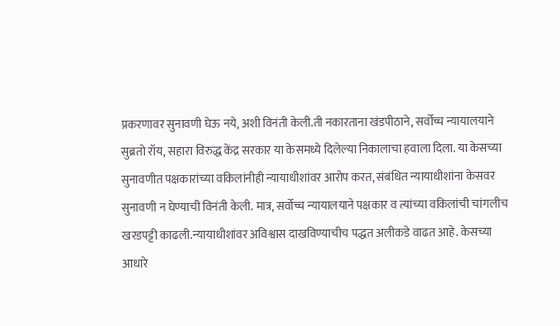प्रकरणावर सुनावणी घेऊ नये, अशी विनंती केली.ती नकारताना खंडपीठाने, सर्वोच्च न्यायालयाने सुब्रतो रॉय, सहारा विरुद्ध केंद्र सरकार या केसमध्ये दिलेल्या निकालाचा हवाला दिला. या केसच्या सुनावणीत पक्षकारांच्या वकिलांनीही न्यायाधीशांवर आरोप करत, संबंधित न्यायाधीशांना केसवर सुनावणी न घेण्याची विनंती केली. मात्र, सर्वोच्च न्यायालयाने पक्षकार व त्यांच्या वकिलांची चांगलीच खरडपट्टी काढली.न्यायाधीशांवर अविश्वास दाखविण्याचीच पद्धत अलीकडे वाढत आहे. केसच्या आधारे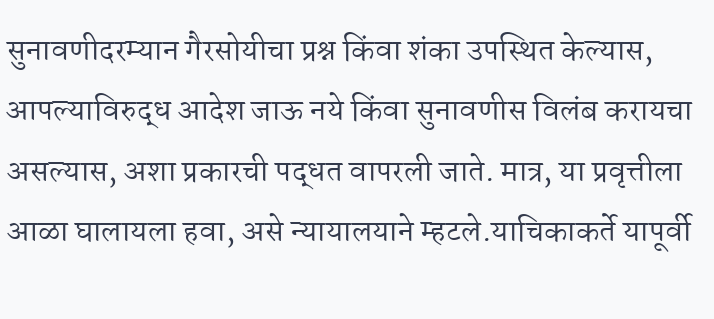सुनावणीदरम्यान गैरसोयीचा प्रश्न किंवा शंका उपस्थित केल्यास, आपल्याविरुद्ध आदेश जाऊ नये किंवा सुनावणीस विलंब करायचा असल्यास, अशा प्रकारची पद्धत वापरली जाते. मात्र, या प्रवृत्तीला आळा घालायला हवा, असे न्यायालयाने म्हटले.याचिकाकर्ते यापूर्वी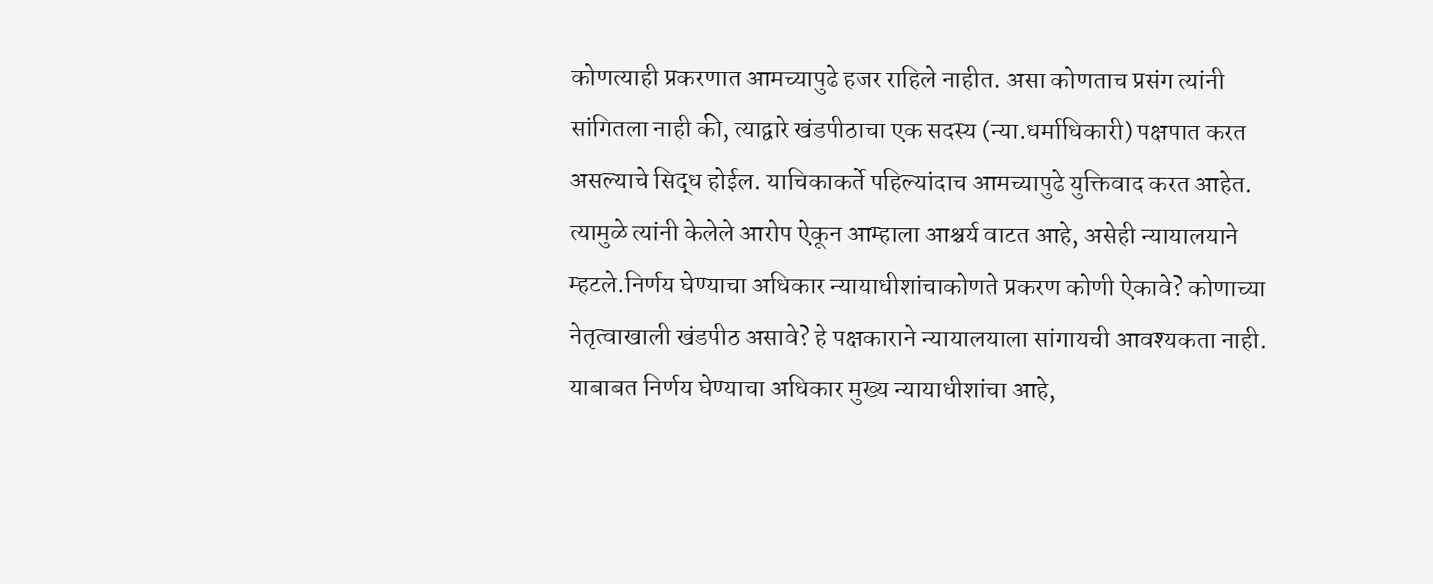कोणत्याही प्रकरणात आमच्यापुढे हजर राहिले नाहीत. असा कोणताच प्रसंग त्यांनी सांगितला नाही की, त्याद्वारे खंडपीठाचा एक सदस्य (न्या.धर्माधिकारी) पक्षपात करत असल्याचे सिद्ध होईल. याचिकाकर्ते पहिल्यांदाच आमच्यापुढे युक्तिवाद करत आहेत. त्यामुळे त्यांनी केलेले आरोप ऐकून आम्हाला आश्चर्य वाटत आहे, असेही न्यायालयाने म्हटले.निर्णय घेण्याचा अधिकार न्यायाधीशांचाकोणते प्रकरण कोणी ऐकावे? कोणाच्या नेतृत्वाखाली खंडपीठ असावे? हे पक्षकाराने न्यायालयाला सांगायची आवश्यकता नाही. याबाबत निर्णय घेण्याचा अधिकार मुख्य न्यायाधीशांचा आहे,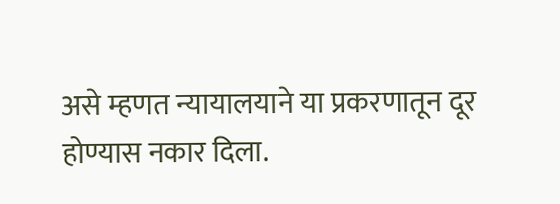असे म्हणत न्यायालयाने या प्रकरणातून दूर होण्यास नकार दिला.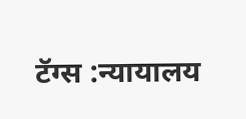टॅग्स :न्यायालय